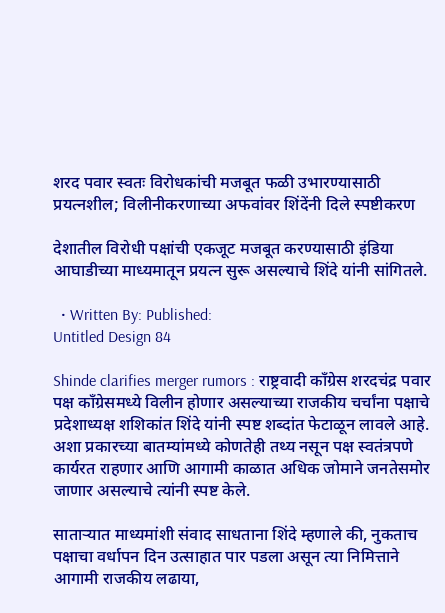शरद पवार स्वतः विरोधकांची मजबूत फळी उभारण्यासाठी प्रयत्नशील; विलीनीकरणाच्या अफवांवर शिंदेंनी दिले स्पष्टीकरण

देशातील विरोधी पक्षांची एकजूट मजबूत करण्यासाठी इंडिया आघाडीच्या माध्यमातून प्रयत्न सुरू असल्याचे शिंदे यांनी सांगितले.

  • Written By: Published:
Untitled Design 84

Shinde clarifies merger rumors : राष्ट्रवादी काँग्रेस शरदचंद्र पवार पक्ष काँग्रेसमध्ये विलीन होणार असल्याच्या राजकीय चर्चांना पक्षाचे प्रदेशाध्यक्ष शशिकांत शिंदे यांनी स्पष्ट शब्दांत फेटाळून लावले आहे. अशा प्रकारच्या बातम्यांमध्ये कोणतेही तथ्य नसून पक्ष स्वतंत्रपणे कार्यरत राहणार आणि आगामी काळात अधिक जोमाने जनतेसमोर जाणार असल्याचे त्यांनी स्पष्ट केले.

साताऱ्यात माध्यमांशी संवाद साधताना शिंदे म्हणाले की, नुकताच पक्षाचा वर्धापन दिन उत्साहात पार पडला असून त्या निमित्ताने आगामी राजकीय लढाया,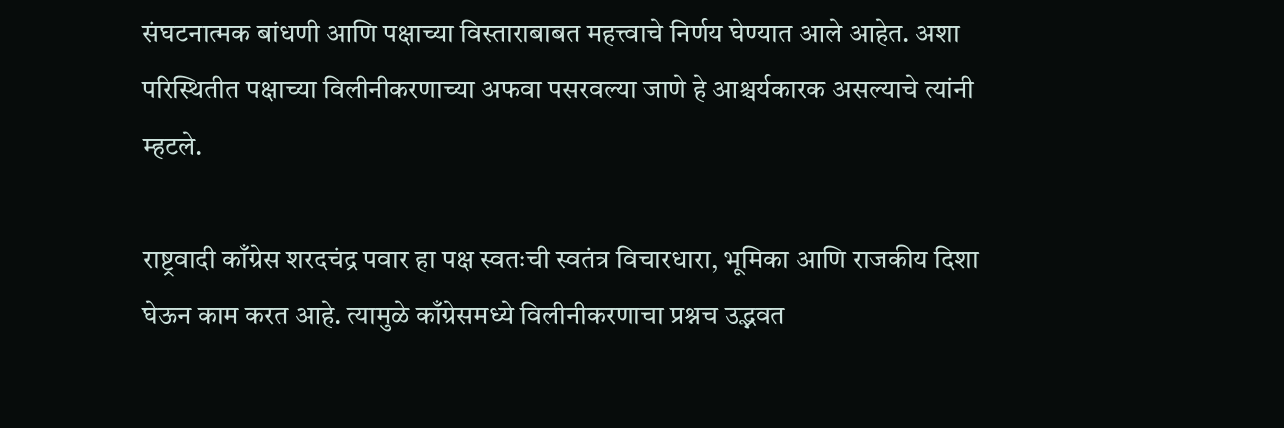संघटनात्मक बांधणी आणि पक्षाच्या विस्ताराबाबत महत्त्वाचे निर्णय घेण्यात आले आहेत. अशा परिस्थितीत पक्षाच्या विलीनीकरणाच्या अफवा पसरवल्या जाणे हे आश्चर्यकारक असल्याचे त्यांनी म्हटले.

राष्ट्रवादी काँग्रेस शरदचंद्र पवार हा पक्ष स्वतःची स्वतंत्र विचारधारा, भूमिका आणि राजकीय दिशा घेऊन काम करत आहे. त्यामुळे काँग्रेसमध्ये विलीनीकरणाचा प्रश्नच उद्भवत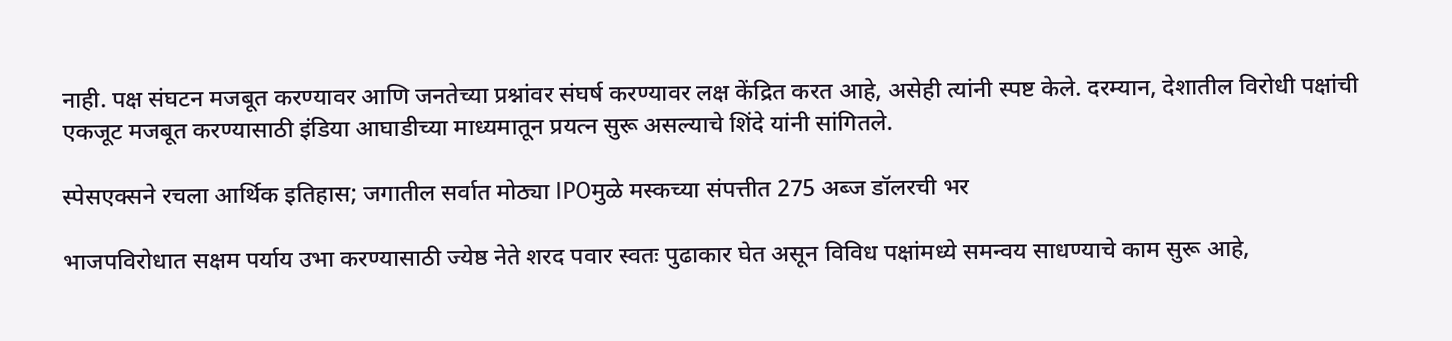नाही. पक्ष संघटन मजबूत करण्यावर आणि जनतेच्या प्रश्नांवर संघर्ष करण्यावर लक्ष केंद्रित करत आहे, असेही त्यांनी स्पष्ट केले. दरम्यान, देशातील विरोधी पक्षांची एकजूट मजबूत करण्यासाठी इंडिया आघाडीच्या माध्यमातून प्रयत्न सुरू असल्याचे शिंदे यांनी सांगितले.

स्पेसएक्सने रचला आर्थिक इतिहास; जगातील सर्वात मोठ्या IPOमुळे मस्कच्या संपत्तीत 275 अब्ज डॉलरची भर

भाजपविरोधात सक्षम पर्याय उभा करण्यासाठी ज्येष्ठ नेते शरद पवार स्वतः पुढाकार घेत असून विविध पक्षांमध्ये समन्वय साधण्याचे काम सुरू आहे,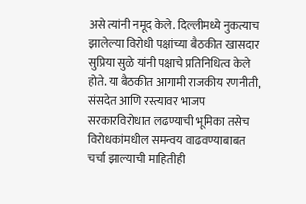असे त्यांनी नमूद केले. दिल्लीमध्ये नुकत्याच झालेल्या विरोधी पक्षांच्या बैठकीत खासदार सुप्रिया सुळे यांनी पक्षाचे प्रतिनिधित्व केले होते. या बैठकीत आगामी राजकीय रणनीती, संसदेत आणि रस्त्यावर भाजप सरकारविरोधात लढण्याची भूमिका तसेच विरोधकांमधील समन्वय वाढवण्याबाबत चर्चा झाल्याची माहितीही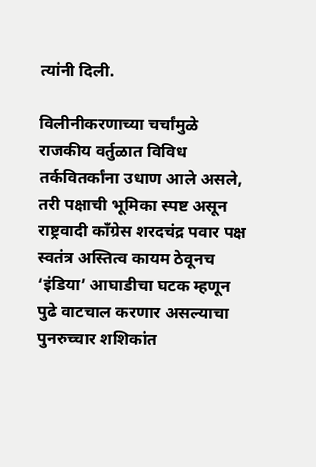त्यांनी दिली.

विलीनीकरणाच्या चर्चांमुळे राजकीय वर्तुळात विविध तर्कवितर्कांना उधाण आले असले, तरी पक्षाची भूमिका स्पष्ट असून राष्ट्रवादी काँग्रेस शरदचंद्र पवार पक्ष स्वतंत्र अस्तित्व कायम ठेवूनच ‘इंडिया’ आघाडीचा घटक म्हणून पुढे वाटचाल करणार असल्याचा पुनरुच्चार शशिकांत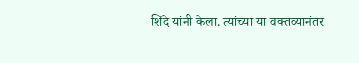शिंदे यांनी केला. त्यांच्या या वक्तव्यानंतर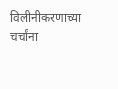विलीनीकरणाच्या चर्चांना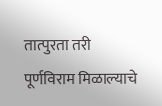तात्पुरता तरी पूर्णविराम मिळाल्याचे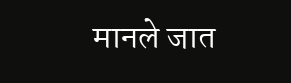मानले जात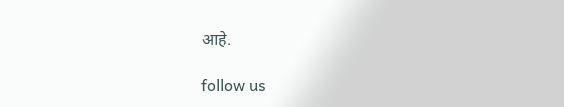आहे.

follow us